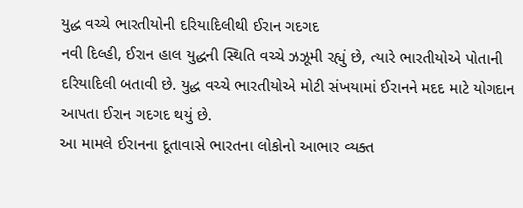યુદ્ધ વચ્ચે ભારતીયોની દરિયાદિલીથી ઈરાન ગદગદ
નવી દિલ્હી, ઈરાન હાલ યુદ્ધની સ્થિતિ વચ્ચે ઝઝૂમી રહ્યું છે, ત્યારે ભારતીયોએ પોતાની દરિયાદિલી બતાવી છે. યુદ્ધ વચ્ચે ભારતીયોએ મોટી સંખયામાં ઈરાનને મદદ માટે યોગદાન આપતા ઈરાન ગદગદ થયું છે.
આ મામલે ઈરાનના દૂતાવાસે ભારતના લોકોનો આભાર વ્યક્ત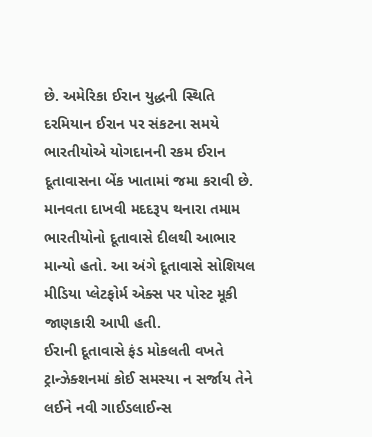છે. અમેરિકા ઈરાન યુદ્ધની સ્થિતિ દરમિયાન ઈરાન પર સંકટના સમયે ભારતીયોએ યોગદાનની રકમ ઈરાન દૂતાવાસના બેંક ખાતામાં જમા કરાવી છે. માનવતા દાખવી મદદરૂપ થનારા તમામ ભારતીયોનો દૂતાવાસે દીલથી આભાર માન્યો હતો. આ અંગે દૂતાવાસે સોશિયલ મીડિયા પ્લેટફોર્મ એક્સ પર પોસ્ટ મૂકી જાણકારી આપી હતી.
ઈરાની દૂતાવાસે ફંડ મોકલતી વખતે ટ્રાન્ઝેક્શનમાં કોઈ સમસ્યા ન સર્જાય તેને લઈને નવી ગાઈડલાઈન્સ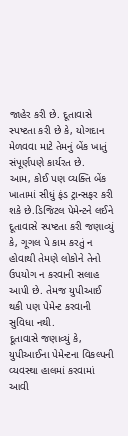જાહેર કરી છે. દૂતાવાસે સ્પષ્ટતા કરી છે કે, યોગદાન મેળવવા માટે તેમનું બેંક ખાતું સંપૂર્ણપણે કાર્યરત છે.
આમ, કોઈ પણ વ્યક્તિ બેંક ખાતામાં સીધું ફંડ ટ્રાન્સફર કરી શકે છે.ડિજિટલ પેમેન્ટને લઈને દૂતાવાસે સ્પષ્ટતા કરી જણાવ્યું કે, ગૂગલ પે કામ કરતું ન હોવાથી તેમણે લોકોને તેનો ઉપયોગ ન કરવાની સલાહ આપી છે. તેમજ યુપીઆઈ થકી પણ પેમેન્ટ કરવાની સુવિધા નથી.
દૂતાવાસે જણાવ્યું કે, યુપીઆઈના પેમેન્ટના વિકલ્પની વ્યવસ્થા હાલમાં કરવામાં આવી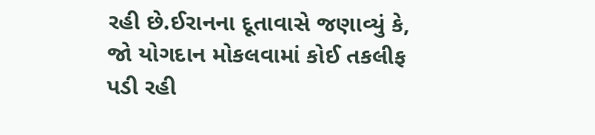રહી છે.ઈરાનના દૂતાવાસે જણાવ્યું કે, જો યોગદાન મોકલવામાં કોઈ તકલીફ પડી રહી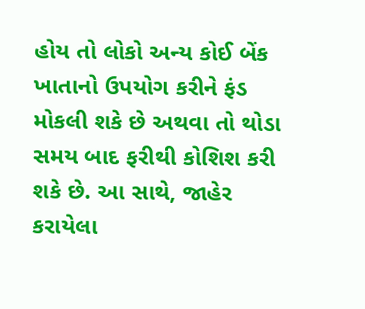હોય તો લોકો અન્ય કોઈ બેંક ખાતાનો ઉપયોગ કરીને ફંડ મોકલી શકે છે અથવા તો થોડા સમય બાદ ફરીથી કોશિશ કરી શકે છે. આ સાથે, જાહેર કરાયેલા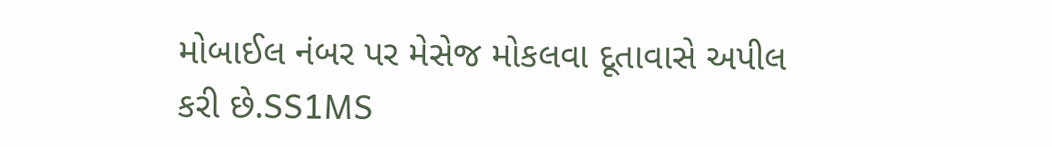મોબાઈલ નંબર પર મેસેજ મોકલવા દૂતાવાસે અપીલ કરી છે.SS1MS